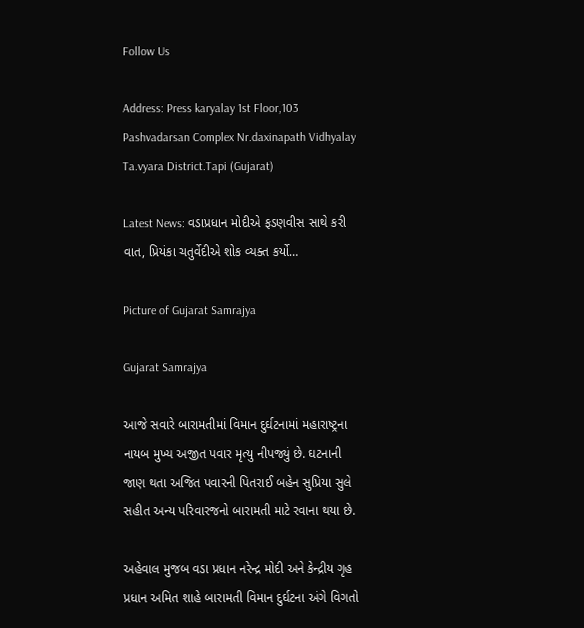Follow Us

Address: Press karyalay 1st Floor,103 Pashvadarsan Complex Nr.daxinapath Vidhyalay Ta.vyara District.Tapi (Gujarat)

Latest News: વડાપ્રધાન મોદીએ ફડણવીસ સાથે કરી વાત, પ્રિયંકા ચતુર્વેદીએ શોક વ્યક્ત કર્યો…

Picture of Gujarat Samrajya

Gujarat Samrajya

આજે સવારે બારામતીમાં વિમાન દુર્ઘટનામાં મહારાષ્ટ્રના નાયબ મુખ્ય અજીત પવાર મૃત્યુ નીપજ્યું છે. ઘટનાની જાણ થતા અજિત પવારની પિતરાઈ બહેન સુપ્રિયા સુલે સહીત અન્ય પરિવારજનો બારામતી માટે રવાના થયા છે.

અહેવાલ મુજબ વડા પ્રધાન નરેન્દ્ર મોદી અને કેન્દ્રીય ગૃહ પ્રધાન અમિત શાહે બારામતી વિમાન દુર્ઘટના અંગે વિગતો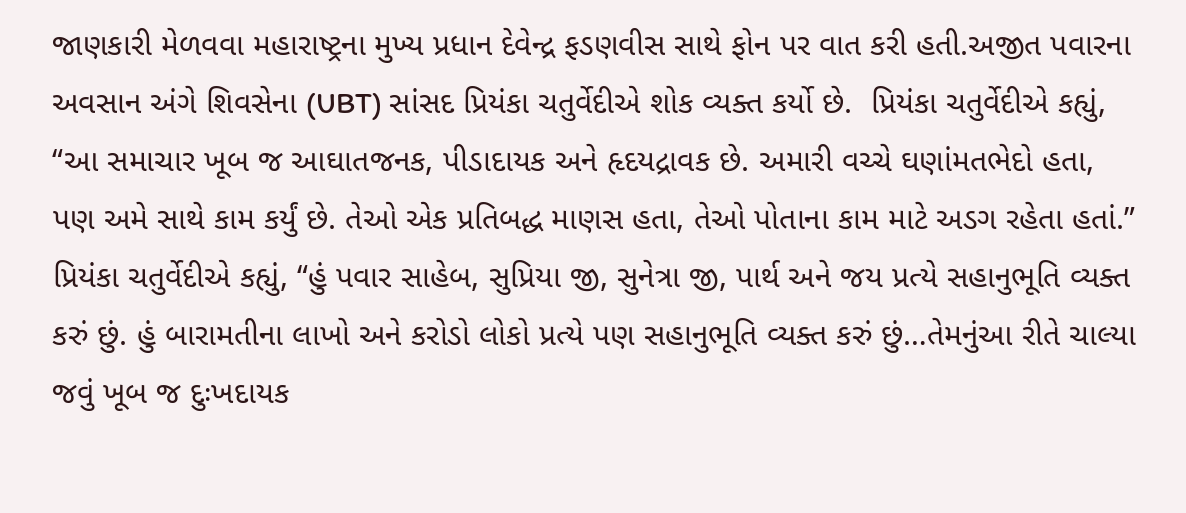જાણકારી મેળવવા મહારાષ્ટ્રના મુખ્ય પ્રધાન દેવેન્દ્ર ફડણવીસ સાથે ફોન પર વાત કરી હતી.અજીત પવારના અવસાન અંગે શિવસેના (UBT) સાંસદ પ્રિયંકા ચતુર્વેદીએ શોક વ્યક્ત કર્યો છે.  પ્રિયંકા ચતુર્વેદીએ કહ્યું, “આ સમાચાર ખૂબ જ આઘાતજનક, પીડાદાયક અને હૃદયદ્રાવક છે. અમારી વચ્ચે ઘણાંમતભેદો હતા, પણ અમે સાથે કામ કર્યું છે. તેઓ એક પ્રતિબદ્ધ માણસ હતા, તેઓ પોતાના કામ માટે અડગ રહેતા હતાં.” પ્રિયંકા ચતુર્વેદીએ કહ્યું, “હું પવાર સાહેબ, સુપ્રિયા જી, સુનેત્રા જી, પાર્થ અને જય પ્રત્યે સહાનુભૂતિ વ્યક્ત કરું છું. હું બારામતીના લાખો અને કરોડો લોકો પ્રત્યે પણ સહાનુભૂતિ વ્યક્ત કરું છું…તેમનુંઆ રીતે ચાલ્યા જવું ખૂબ જ દુઃખદાયક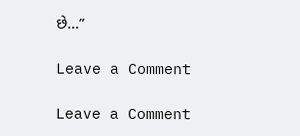છે…”

Leave a Comment

Leave a Comment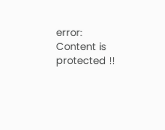error: Content is protected !!